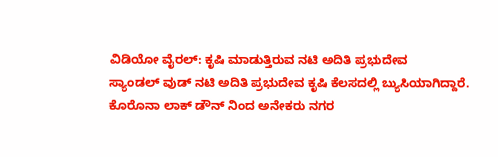ವಿಡಿಯೋ ವೈರಲ್: ಕೃಷಿ ಮಾಡುತ್ತಿರುವ ನಟಿ ಅದಿತಿ ಪ್ರಭುದೇವ
ಸ್ಯಾಂಡಲ್ ವುಡ್ ನಟಿ ಅದಿತಿ ಪ್ರಭುದೇವ ಕೃಷಿ ಕೆಲಸದಲ್ಲಿ ಬ್ಯುಸಿಯಾಗಿದ್ದಾರೆ. ಕೊರೊನಾ ಲಾಕ್ ಡೌನ್ ನಿಂದ ಅನೇಕರು ನಗರ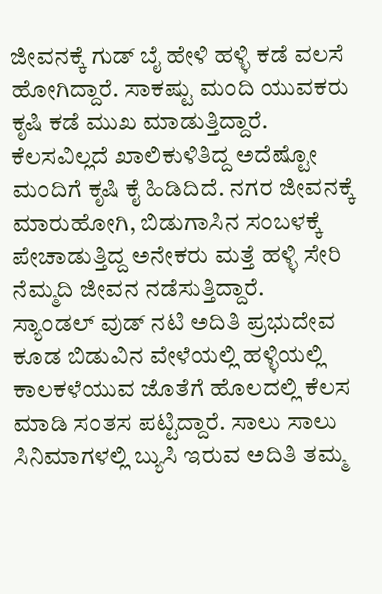ಜೀವನಕ್ಕೆ ಗುಡ್ ಬೈ ಹೇಳಿ ಹಳ್ಳಿ ಕಡೆ ವಲಸೆ ಹೋಗಿದ್ದಾರೆ. ಸಾಕಷ್ಟು ಮಂದಿ ಯುವಕರು ಕೃಷಿ ಕಡೆ ಮುಖ ಮಾಡುತ್ತಿದ್ದಾರೆ. ಕೆಲಸವಿಲ್ಲದೆ ಖಾಲಿಕುಳಿತಿದ್ದ ಅದೆಷ್ಟೋ ಮಂದಿಗೆ ಕೃಷಿ ಕೈ ಹಿಡಿದಿದೆ. ನಗರ ಜೀವನಕ್ಕೆ ಮಾರುಹೋಗಿ, ಬಿಡುಗಾಸಿನ ಸಂಬಳಕ್ಕೆ ಪೇಚಾಡುತ್ತಿದ್ದ ಅನೇಕರು ಮತ್ತೆ ಹಳ್ಳಿ ಸೇರಿ ನೆಮ್ಮದಿ ಜೀವನ ನಡೆಸುತ್ತಿದ್ದಾರೆ.
ಸ್ಯಾಂಡಲ್ ವುಡ್ ನಟಿ ಅದಿತಿ ಪ್ರಭುದೇವ ಕೂಡ ಬಿಡುವಿನ ವೇಳೆಯಲ್ಲಿ ಹಳ್ಳಿಯಲ್ಲಿ ಕಾಲಕಳೆಯುವ ಜೊತೆಗೆ ಹೊಲದಲ್ಲಿ ಕೆಲಸ ಮಾಡಿ ಸಂತಸ ಪಟ್ಟಿದ್ದಾರೆ. ಸಾಲು ಸಾಲು ಸಿನಿಮಾಗಳಲ್ಲಿ ಬ್ಯುಸಿ ಇರುವ ಅದಿತಿ ತಮ್ಮ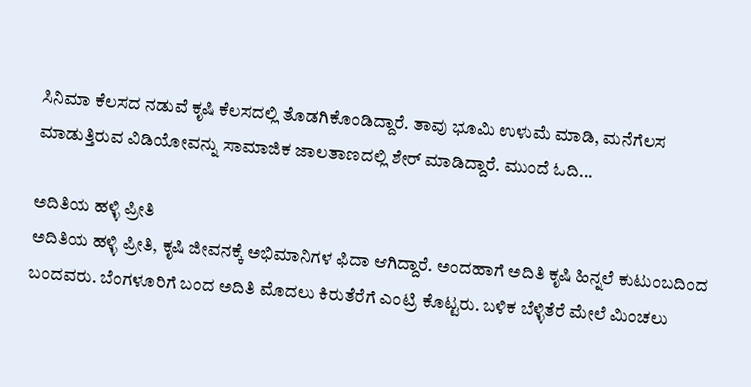ಸಿನಿಮಾ ಕೆಲಸದ ನಡುವೆ ಕೃಷಿ ಕೆಲಸದಲ್ಲಿ ತೊಡಗಿಕೊಂಡಿದ್ದಾರೆ. ತಾವು ಭೂಮಿ ಉಳುಮೆ ಮಾಡಿ, ಮನೆಗೆಲಸ ಮಾಡುತ್ತಿರುವ ವಿಡಿಯೋವನ್ನು ಸಾಮಾಜಿಕ ಜಾಲತಾಣದಲ್ಲಿ ಶೇರ್ ಮಾಡಿದ್ದಾರೆ. ಮುಂದೆ ಓದಿ...

ಅದಿತಿಯ ಹಳ್ಳಿ ಪ್ರೀತಿ
ಅದಿತಿಯ ಹಳ್ಳಿ ಪ್ರೀತಿ, ಕೃಷಿ ಜೀವನಕ್ಕೆ ಅಭಿಮಾನಿಗಳ ಫಿದಾ ಆಗಿದ್ದಾರೆ. ಅಂದಹಾಗೆ ಅದಿತಿ ಕೃಷಿ ಹಿನ್ನಲೆ ಕುಟುಂಬದಿಂದ ಬಂದವರು. ಬೆಂಗಳೂರಿಗೆ ಬಂದ ಅದಿತಿ ಮೊದಲು ಕಿರುತೆರೆಗೆ ಎಂಟ್ರಿ ಕೊಟ್ಟರು. ಬಳಿಕ ಬೆಳ್ಳಿತೆರೆ ಮೇಲೆ ಮಿಂಚಲು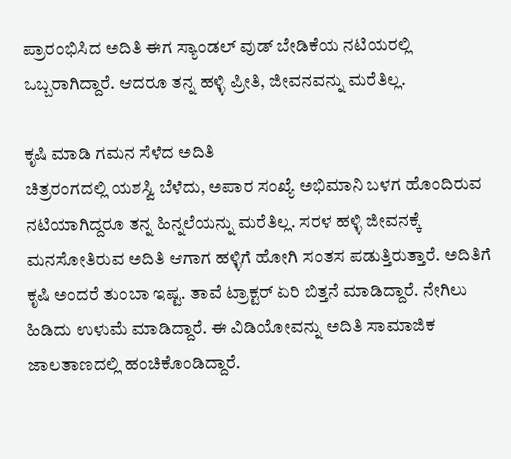ಪ್ರಾರಂಭಿಸಿದ ಅದಿತಿ ಈಗ ಸ್ಯಾಂಡಲ್ ವುಡ್ ಬೇಡಿಕೆಯ ನಟಿಯರಲ್ಲಿ ಒಬ್ಬರಾಗಿದ್ದಾರೆ. ಆದರೂ ತನ್ನ ಹಳ್ಳಿ ಪ್ರೀತಿ, ಜೀವನವನ್ನು ಮರೆತಿಲ್ಲ.

ಕೃಷಿ ಮಾಡಿ ಗಮನ ಸೆಳೆದ ಅದಿತಿ
ಚಿತ್ರರಂಗದಲ್ಲಿ ಯಶಸ್ವಿ ಬೆಳೆದು, ಅಪಾರ ಸಂಖ್ಯೆ ಅಭಿಮಾನಿ ಬಳಗ ಹೊಂದಿರುವ ನಟಿಯಾಗಿದ್ದರೂ ತನ್ನ ಹಿನ್ನಲೆಯನ್ನು ಮರೆತಿಲ್ಲ. ಸರಳ ಹಳ್ಳಿ ಜೀವನಕ್ಕೆ ಮನಸೋತಿರುವ ಅದಿತಿ ಆಗಾಗ ಹಳ್ಳಿಗೆ ಹೋಗಿ ಸಂತಸ ಪಡುತ್ತಿರುತ್ತಾರೆ. ಅದಿತಿಗೆ ಕೃಷಿ ಅಂದರೆ ತುಂಬಾ ಇಷ್ಟ. ತಾವೆ ಟ್ರಾಕ್ಟರ್ ಏರಿ ಬಿತ್ತನೆ ಮಾಡಿದ್ದಾರೆ. ನೇಗಿಲು ಹಿಡಿದು ಉಳುಮೆ ಮಾಡಿದ್ದಾರೆ. ಈ ವಿಡಿಯೋವನ್ನು ಅದಿತಿ ಸಾಮಾಜಿಕ ಜಾಲತಾಣದಲ್ಲಿ ಹಂಚಿಕೊಂಡಿದ್ದಾರೆ.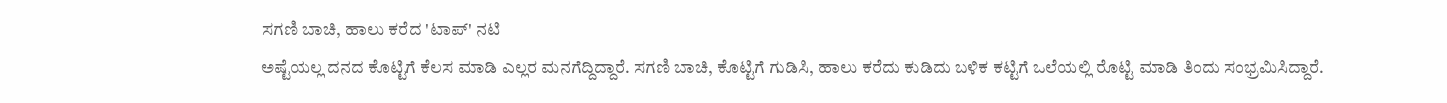ಸಗಣಿ ಬಾಚಿ, ಹಾಲು ಕರೆದ 'ಟಾಪ್' ನಟಿ
ಅಷ್ಟೆಯಲ್ಲ ದನದ ಕೊಟ್ಟಿಗೆ ಕೆಲಸ ಮಾಡಿ ಎಲ್ಲರ ಮನಗೆದ್ದಿದ್ದಾರೆ. ಸಗಣಿ ಬಾಚಿ, ಕೊಟ್ಟಿಗೆ ಗುಡಿಸಿ, ಹಾಲು ಕರೆದು ಕುಡಿದು ಬಳಿಕ ಕಟ್ಟಿಗೆ ಒಲೆಯಲ್ಲಿ ರೊಟ್ಟಿ ಮಾಡಿ ತಿಂದು ಸಂಭ್ರಮಿಸಿದ್ದಾರೆ.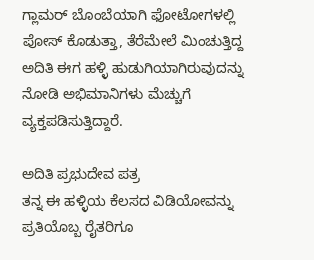ಗ್ಲಾಮರ್ ಬೊಂಬೆಯಾಗಿ ಫೋಟೋಗಳಲ್ಲಿ ಪೋಸ್ ಕೊಡುತ್ತಾ, ತೆರೆಮೇಲೆ ಮಿಂಚುತ್ತಿದ್ದ ಅದಿತಿ ಈಗ ಹಳ್ಳಿ ಹುಡುಗಿಯಾಗಿರುವುದನ್ನು ನೋಡಿ ಅಭಿಮಾನಿಗಳು ಮೆಚ್ಚುಗೆ ವ್ಯಕ್ತಪಡಿಸುತ್ತಿದ್ದಾರೆ.

ಅದಿತಿ ಪ್ರಭುದೇವ ಪತ್ರ
ತನ್ನ ಈ ಹಳ್ಳಿಯ ಕೆಲಸದ ವಿಡಿಯೋವನ್ನು ಪ್ರತಿಯೊಬ್ಬ ರೈತರಿಗೂ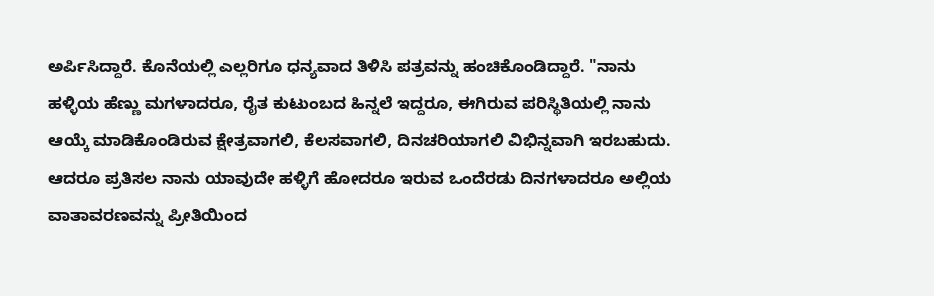ಅರ್ಪಿಸಿದ್ದಾರೆ. ಕೊನೆಯಲ್ಲಿ ಎಲ್ಲರಿಗೂ ಧನ್ಯವಾದ ತಿಳಿಸಿ ಪತ್ರವನ್ನು ಹಂಚಿಕೊಂಡಿದ್ದಾರೆ. "ನಾನು ಹಳ್ಳಿಯ ಹೆಣ್ಣು ಮಗಳಾದರೂ, ರೈತ ಕುಟುಂಬದ ಹಿನ್ನಲೆ ಇದ್ದರೂ, ಈಗಿರುವ ಪರಿಸ್ಥಿತಿಯಲ್ಲಿ ನಾನು ಆಯ್ಕೆ ಮಾಡಿಕೊಂಡಿರುವ ಕ್ಷೇತ್ರವಾಗಲಿ, ಕೆಲಸವಾಗಲಿ, ದಿನಚರಿಯಾಗಲಿ ವಿಭಿನ್ನವಾಗಿ ಇರಬಹುದು. ಆದರೂ ಪ್ರತಿಸಲ ನಾನು ಯಾವುದೇ ಹಳ್ಳಿಗೆ ಹೋದರೂ ಇರುವ ಒಂದೆರಡು ದಿನಗಳಾದರೂ ಅಲ್ಲಿಯ ವಾತಾವರಣವನ್ನು ಪ್ರೀತಿಯಿಂದ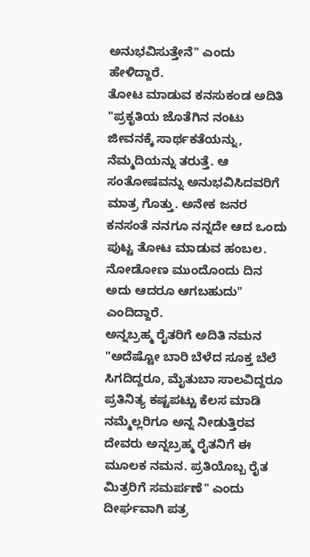ಅನುಭವಿಸುತ್ತೇನೆ" ಎಂದು ಹೇಳಿದ್ದಾರೆ.
ತೋಟ ಮಾಡುವ ಕನಸುಕಂಡ ಅದಿತಿ
"ಪ್ರಕೃತಿಯ ಜೊತೆಗಿನ ನಂಟು ಜೀವನಕ್ಕೆ ಸಾರ್ಥಕತೆಯನ್ನು, ನೆಮ್ಮದಿಯನ್ನು ತರುತ್ತೆ. ಆ ಸಂತೋಷವನ್ನು ಅನುಭವಿಸಿದವರಿಗೆ ಮಾತ್ರ ಗೊತ್ತು. ಅನೇಕ ಜನರ ಕನಸಂತೆ ನನಗೂ ನನ್ನದೇ ಆದ ಒಂದು ಪುಟ್ಟ ತೋಟ ಮಾಡುವ ಹಂಬಲ. ನೋಡೋಣ ಮುಂದೊಂದು ದಿನ ಅದು ಆದರೂ ಆಗಬಹುದು" ಎಂದಿದ್ದಾರೆ.
ಅನ್ನಬ್ರಹ್ಮ ರೈತರಿಗೆ ಅದಿತಿ ನಮನ
"ಅದೆಷ್ಟೋ ಬಾರಿ ಬೆಳೆದ ಸೂಕ್ತ ಬೆಲೆ ಸಿಗದಿದ್ದರೂ, ಮೈತುಬಾ ಸಾಲವಿದ್ದರೂ ಪ್ರತಿನಿತ್ಯ ಕಷ್ಟಪಟ್ಟು ಕೆಲಸ ಮಾಡಿ ನಮ್ಮೆಲ್ಲರಿಗೂ ಅನ್ನ ನೀಡುತ್ತಿರವ ದೇವರು ಅನ್ನಬ್ರಹ್ಮ ರೈತನಿಗೆ ಈ ಮೂಲಕ ನಮನ. ಪ್ರತಿಯೊಬ್ಬ ರೈತ ಮಿತ್ರರಿಗೆ ಸಮರ್ಪಣೆ" ಎಂದು ದೀರ್ಘವಾಗಿ ಪತ್ರ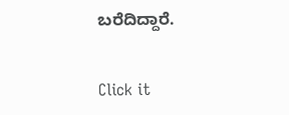ಬರೆದಿದ್ದಾರೆ.


Click it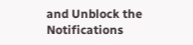and Unblock the Notifications